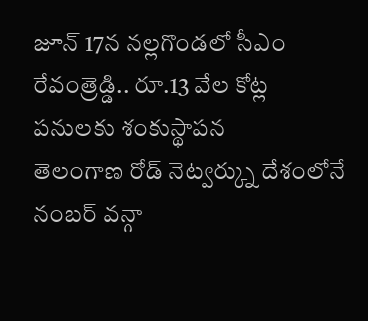జూన్ 17న నల్లగొండలో సీఎం రేవంత్రెడ్డి.. రూ.13 వేల కోట్ల పనులకు శంకుస్థాపన
తెలంగాణ రోడ్ నెట్వర్క్ను దేశంలోనే నంబర్ వన్గా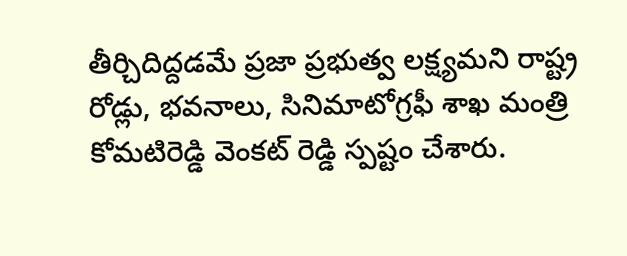తీర్చిదిద్దడమే ప్రజా ప్రభుత్వ లక్ష్యమని రాష్ట్ర రోడ్లు, భవనాలు, సినిమాటోగ్రఫీ శాఖ మంత్రి కోమటిరెడ్డి వెంకట్ రెడ్డి స్పష్టం చేశారు.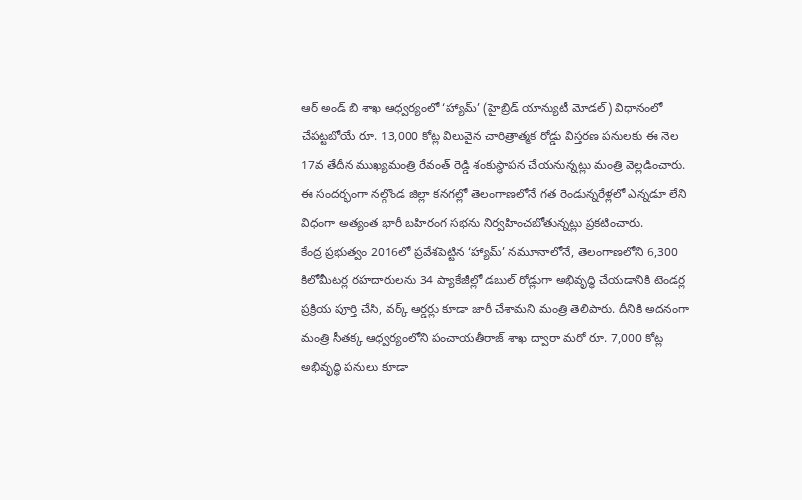ఆర్ అండ్ బి శాఖ ఆధ్వర్యంలో ‘హ్యామ్’ (హైబ్రిడ్ యాన్యుటీ మోడల్) విధానంలో చేపట్టబోయే రూ. 13,000 కోట్ల విలువైన చారిత్రాత్మక రోడ్డు విస్తరణ పనులకు ఈ నెల 17వ తేదీన ముఖ్యమంత్రి రేవంత్ రెడ్డి శంకుస్థాపన చేయనున్నట్లు మంత్రి వెల్లడించారు. ఈ సందర్భంగా నల్గొండ జిల్లా కనగల్లో తెలంగాణలోనే గత రెండున్నరేళ్లలో ఎన్నడూ లేని విధంగా అత్యంత భారీ బహిరంగ సభను నిర్వహించబోతున్నట్లు ప్రకటించారు.
కేంద్ర ప్రభుత్వం 2016లో ప్రవేశపెట్టిన ‘హ్యామ్’ నమూనాలోనే, తెలంగాణలోని 6,300 కిలోమీటర్ల రహదారులను 34 ప్యాకేజీల్లో డబుల్ రోడ్లుగా అభివృద్ధి చేయడానికి టెండర్ల ప్రక్రియ పూర్తి చేసి, వర్క్ ఆర్డర్లు కూడా జారీ చేశామని మంత్రి తెలిపారు. దీనికి అదనంగా మంత్రి సీతక్క ఆధ్వర్యంలోని పంచాయతీరాజ్ శాఖ ద్వారా మరో రూ. 7,000 కోట్ల అభివృద్ధి పనులు కూడా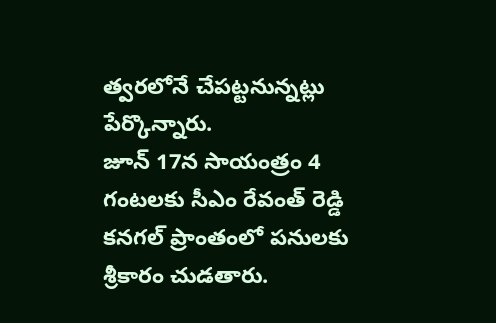త్వరలోనే చేపట్టనున్నట్లు పేర్కొన్నారు.
జూన్ 17న సాయంత్రం 4 గంటలకు సీఎం రేవంత్ రెడ్డి కనగల్ ప్రాంతంలో పనులకు శ్రీకారం చుడతారు.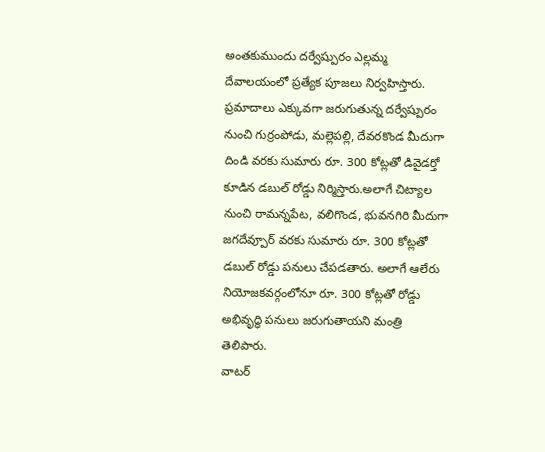అంతకుముందు దర్వేష్పురం ఎల్లమ్మ దేవాలయంలో ప్రత్యేక పూజలు నిర్వహిస్తారు. ప్రమాదాలు ఎక్కువగా జరుగుతున్న దర్వేష్పురం నుంచి గుర్రంపోడు, మల్లెపల్లి, దేవరకొండ మీదుగా దిండి వరకు సుమారు రూ. 300 కోట్లతో డివైడర్తో కూడిన డబుల్ రోడ్డు నిర్మిస్తారు.అలాగే చిట్యాల నుంచి రామన్నపేట, వలిగొండ, భువనగిరి మీదుగా జగదేవ్పూర్ వరకు సుమారు రూ. 300 కోట్లతో డబుల్ రోడ్డు పనులు చేపడతారు. అలాగే ఆలేరు నియోజకవర్గంలోనూ రూ. 300 కోట్లతో రోడ్డు అభివృద్ధి పనులు జరుగుతాయని మంత్రి తెలిపారు.
వాటర్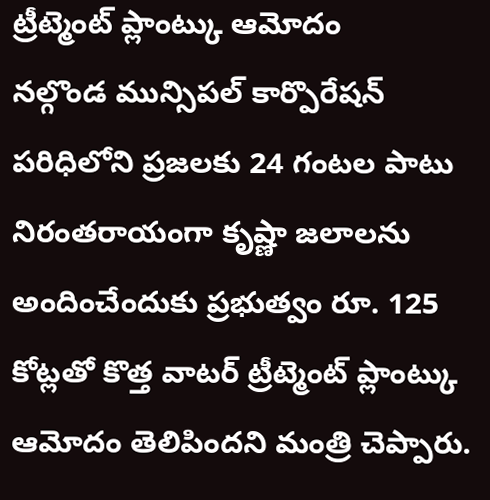ట్రీట్మెంట్ ప్లాంట్కు ఆమోదం
నల్గొండ మున్సిపల్ కార్పొరేషన్ పరిధిలోని ప్రజలకు 24 గంటల పాటు నిరంతరాయంగా కృష్ణా జలాలను అందించేందుకు ప్రభుత్వం రూ. 125 కోట్లతో కొత్త వాటర్ ట్రీట్మెంట్ ప్లాంట్కు ఆమోదం తెలిపిందని మంత్రి చెప్పారు.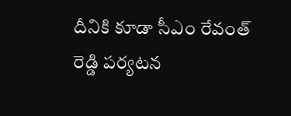దీనికి కూడా సీఎం రేవంత్ రెడ్డి పర్యటన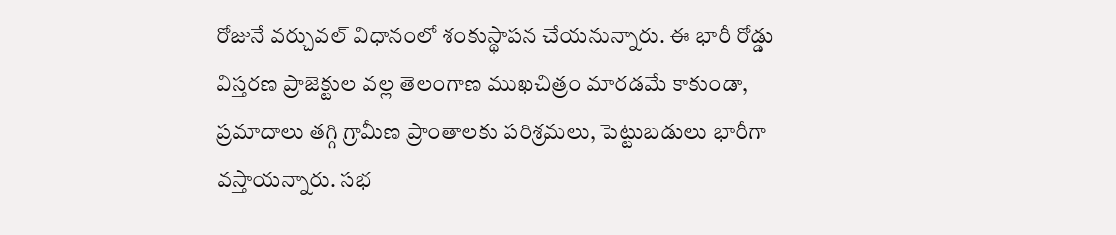రోజునే వర్చువల్ విధానంలో శంకుస్థాపన చేయనున్నారు. ఈ భారీ రోడ్డు విస్తరణ ప్రాజెక్టుల వల్ల తెలంగాణ ముఖచిత్రం మారడమే కాకుండా, ప్రమాదాలు తగ్గి గ్రామీణ ప్రాంతాలకు పరిశ్రమలు, పెట్టుబడులు భారీగా వస్తాయన్నారు. సభ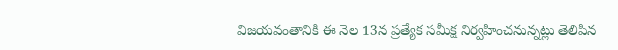విజయవంతానికి ఈ నెల 13న ప్రత్యేక సమీక్ష నిర్వహించనున్నట్లు తెలిపిన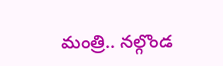మంత్రి.. నల్గొండ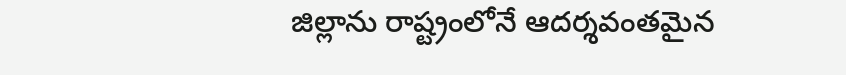జిల్లాను రాష్ట్రంలోనే ఆదర్శవంతమైన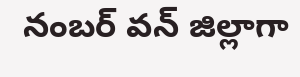నంబర్ వన్ జిల్లాగా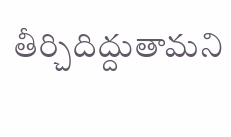తీర్చిదిద్దుతామని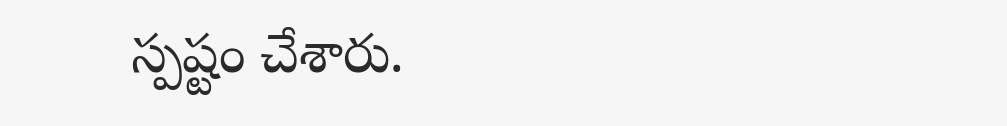స్పష్టం చేశారు.